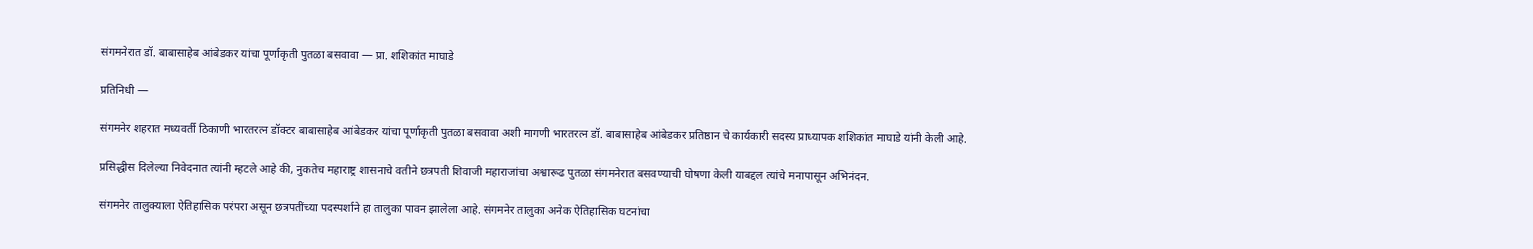संगमनेरात डॉ. बाबासाहेब आंबेडकर यांचा पूर्णाकृती पुतळा बसवावा — प्रा. शशिकांत माघाडे

प्रतिनिधी —

संगमनेर शहरात मध्यवर्ती ठिकाणी भारतरत्न डॉक्टर बाबासाहेब आंबेडकर यांचा पूर्णाकृती पुतळा बसवावा अशी मागणी भारतरत्न डॉ. बाबासाहेब आंबेडकर प्रतिष्ठान चे कार्यकारी सदस्य प्राध्यापक शशिकांत माघाडे यांनी केली आहे.

प्रसिद्धीस दिलेल्या निवेदनात त्यांनी म्हटले आहे की, नुकतेच महाराष्ट्र शासनाचे वतीने छत्रपती शिवाजी महाराजांचा अश्वारूढ पुतळा संगमनेरात बसवण्याची घोषणा केली याबद्दल त्यांचे मनापासून अभिनंदन.

संगमनेर तालुक्याला ऐतिहासिक परंपरा असून छत्रपतींच्या पदस्पर्शाने हा तालुका पावन झालेला आहे. संगमनेर तालुका अनेक ऐतिहासिक घटनांचा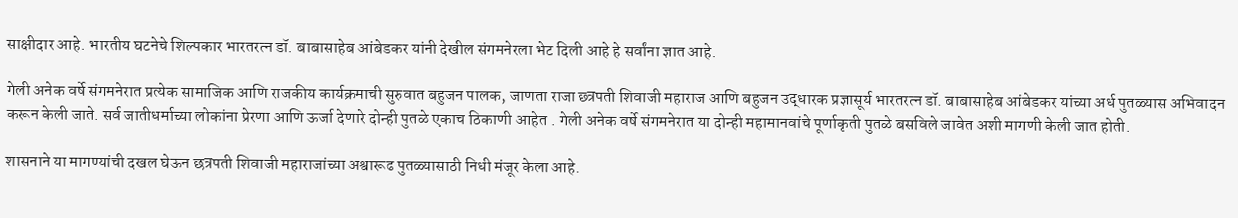साक्षीदार आहे. भारतीय घटनेचे शिल्पकार भारतरत्न डॉ. बाबासाहेब आंबेडकर यांनी देखील संगमनेरला भेट दिली आहे हे सर्वांना ज्ञात आहे.

गेली अनेक वर्षे संगमनेरात प्रत्येक सामाजिक आणि राजकीय कार्यक्रमाची सुरुवात बहुजन पालक, जाणता राजा छ्त्रपती शिवाजी महाराज आणि बहुजन उद्धारक प्रज्ञासूर्य भारतरत्न डॉ. बाबासाहेब आंबेडकर यांच्या अर्ध पुतळ्यास अभिवादन करून केली जाते. सर्व जातीधर्माच्या लोकांना प्रेरणा आणि ऊर्जा देणारे दोन्ही पुतळे एकाच ठिकाणी आहेत . गेली अनेक वर्षे संगमनेरात या दोन्ही महामानवांचे पूर्णाकृती पुतळे बसविले जावेत अशी मागणी केली जात होती.

शासनाने या मागण्यांची दखल घेऊन छत्रपती शिवाजी महाराजांच्या अश्वारूढ पुतळ्यासाठी निधी मंजूर केला आहे.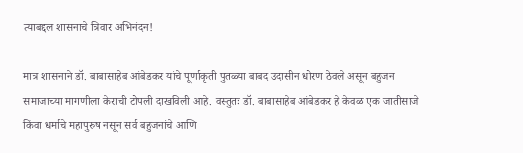त्याबद्दल शासनाचे त्रिवार अभिनंदन!

मात्र शासनाने डॉ. बाबासाहेब आंबेडकर यांचे पूर्णाकृती पुतळ्या बाबद उदासीन धोरण ठेवले असून बहुजन समाजाच्या मागणीला केराची टोपली दाखविली आहे. वस्तुतः डॉ. बाबासाहेब आंबेडकर हे केवळ एक जातीसाजे किंवा धर्माचे महापुरुष नसून सर्व बहुजनांचे आणि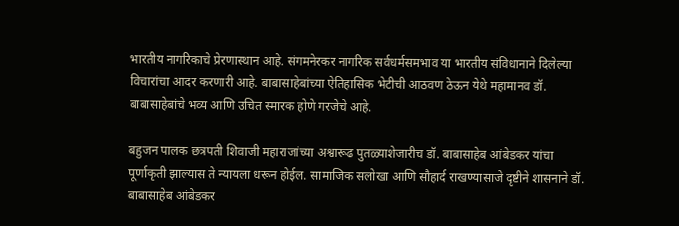भारतीय नागरिकाचे प्रेरणास्थान आहे. संगमनेरकर नागरिक सर्वधर्मसमभाव या भारतीय संविधानाने दिलेल्या विचारांचा आदर करणारी आहे. बाबासाहेबांच्या ऐतिहासिक भेटीची आठवण ठेऊन येथे महामानव डॉ. बाबासाहेबांचे भव्य आणि उचित स्मारक होणे गरजेचे आहे.

बहुजन पालक छत्रपती शिवाजी महाराजांच्या अश्वारूढ पुतळ्याशेजारीच डॉ. बाबासाहेब आंबेडकर यांचा पूर्णाकृती झाल्यास ते न्यायला धरून होईल. सामाजिक सलोखा आणि सौहार्द राखण्यासाजे दृष्टीने शासनाने डॉ. बाबासाहेब आंबेडकर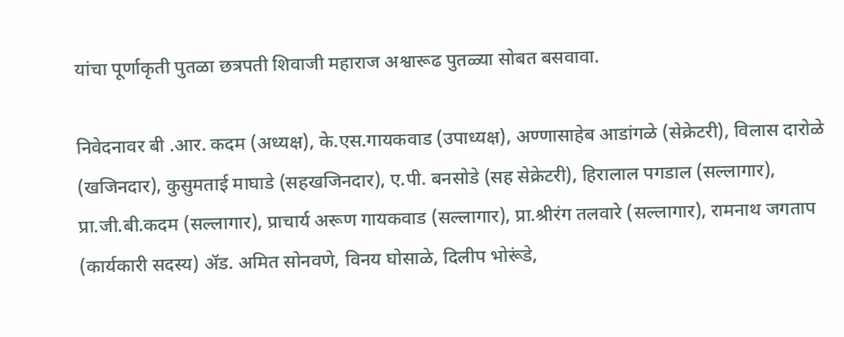यांचा पूर्णाकृती पुतळा छत्रपती शिवाजी महाराज अश्वारूढ पुतळ्या सोबत बसवावा.

निवेदनावर बी .आर. कदम (अध्यक्ष), के.एस.गायकवाड (उपाध्यक्ष), अण्णासाहेब आडांगळे (सेक्रेटरी), विलास दारोळे (खजिनदार), कुसुमताई माघाडे (सहखजिनदार), ए.पी. बनसोडे (सह सेक्रेटरी), हिरालाल पगडाल (सल्लागार), प्रा.जी.बी.कदम (सल्लागार), प्राचार्य अरूण गायकवाड (सल्लागार), प्रा.श्रीरंग तलवारे (सल्लागार), रामनाथ जगताप (कार्यकारी सदस्य) ॲड. अमित सोनवणे, विनय घोसाळे, दिलीप भोरूंडे,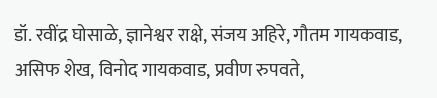डॉ. रवींद्र घोसाळे, ज्ञानेश्वर राक्षे, संजय अहिरे, गौतम गायकवाड, असिफ शेख, विनोद गायकवाड, प्रवीण रुपवते,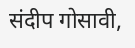संदीप गोसावी,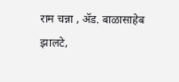राम चन्ना , ॲड. बाळासाहेब झालटे,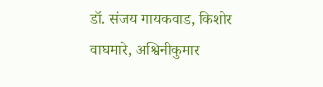डॉ. संजय गायकवाड, किशोर वाघमारे, अश्विनीकुमार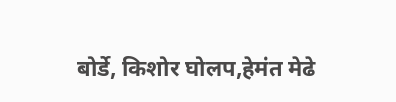बोर्डे, किशोर घोलप,हेमंत मेढे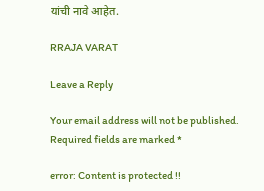यांची नावे आहेत.

RRAJA VARAT

Leave a Reply

Your email address will not be published. Required fields are marked *

error: Content is protected !!